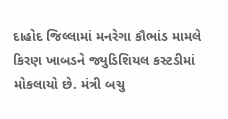દાહોદ જિલ્લામાં મનરેગા કૌભાંડ મામલે કિરણ ખાબડને જ્યુડિશિયલ કસ્ટડીમાં મોકલાયો છે. મંત્રી બચુ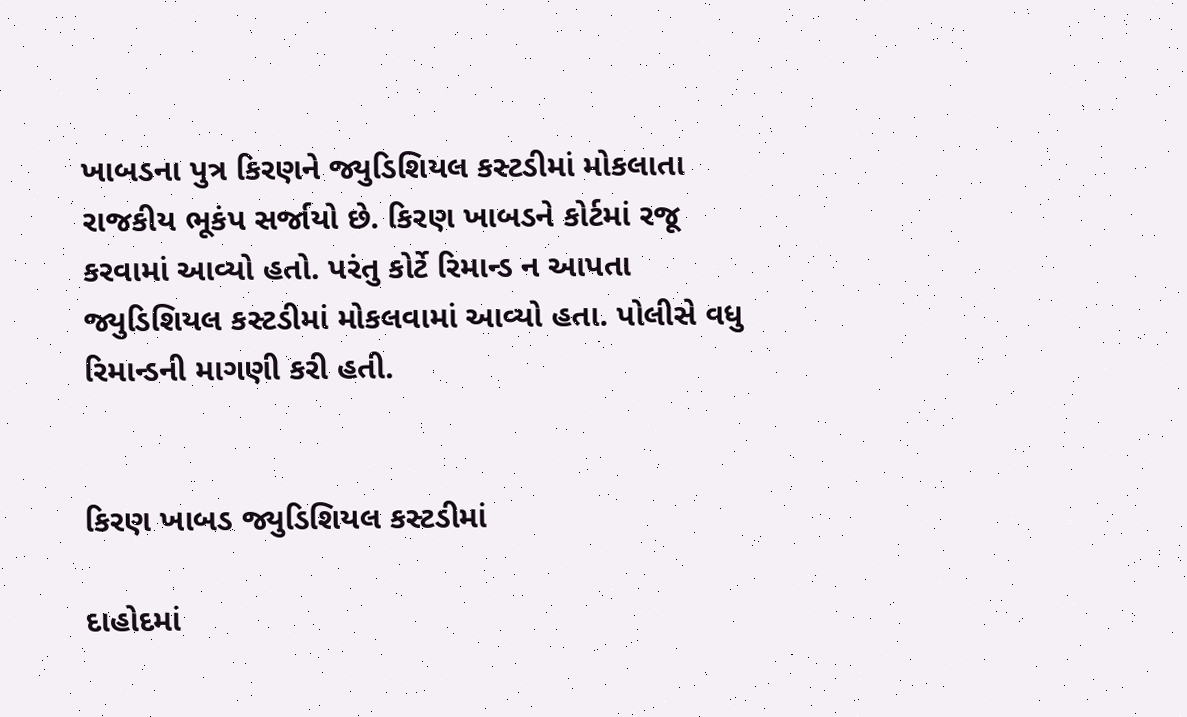ખાબડના પુત્ર કિરણને જ્યુડિશિયલ કસ્ટડીમાં મોકલાતા રાજકીય ભૂકંપ સર્જાયો છે. કિરણ ખાબડને કોર્ટમાં રજૂ કરવામાં આવ્યો હતો. પરંતુ કોર્ટે રિમાન્ડ ન આપતા જ્યુડિશિયલ કસ્ટડીમાં મોકલવામાં આવ્યો હતા. પોલીસે વધુ રિમાન્ડની માગણી કરી હતી.


કિરણ ખાબડ જ્યુડિશિયલ કસ્ટડીમાં

દાહોદમાં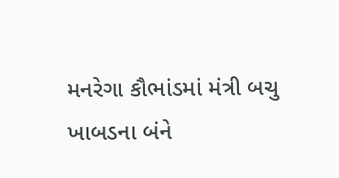મનરેગા કૌભાંડમાં મંત્રી બચુ ખાબડના બંને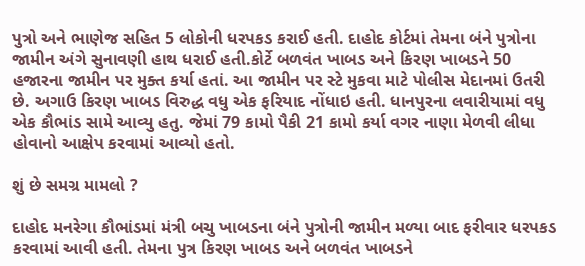પુત્રો અને ભાણેજ સહિત 5 લોકોની ધરપકડ કરાઈ હતી. દાહોદ કોર્ટમાં તેમના બંને પુત્રોના જામીન અંગે સુનાવણી હાથ ધરાઈ હતી.કોર્ટે બળવંત ખાબડ અને કિરણ ખાબડને 50 હજારના જામીન પર મુક્ત કર્યા હતાં. આ જામીન પર સ્ટે મુકવા માટે પોલીસ મેદાનમાં ઉતરી છે. અગાઉ કિરણ ખાબડ વિરુદ્ધ વધુ એક ફરિયાદ નોંધાઇ હતી. ધાનપુરના લવારીયામાં વધુ એક કૌભાંડ સામે આવ્યુ હતુ. જેમાં 79 કામો પૈકી 21 કામો કર્યા વગર નાણા મેળવી લીધા હોવાનો આક્ષેપ કરવામાં આવ્યો હતો.

શું છે સમગ્ર મામલો ?

દાહોદ મનરેગા કૌભાંડમાં મંત્રી બચુ ખાબડના બંને પુત્રોની જામીન મળ્યા બાદ ફરીવાર ધરપકડ કરવામાં આવી હતી. તેમના પુત્ર કિરણ ખાબડ અને બળવંત ખાબડને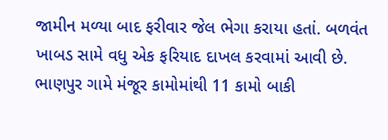જામીન મળ્યા બાદ ફરીવાર જેલ ભેગા કરાયા હતાં. બળવંત ખાબડ સામે વધુ એક ફરિયાદ દાખલ કરવામાં આવી છે. ભાણપુર ગામે મંજૂર કામોમાંથી 11 કામો બાકી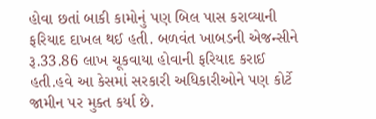હોવા છતાં બાકી કામોનું પણ બિલ પાસ કરાવ્યાની ફરિયાદ દાખલ થઈ હતી. બળવંત ખાબડની એજન્સીને રૂ.33.86 લાખ ચૂકવાયા હોવાની ફરિયાદ કરાઈ હતી.હવે આ કેસમાં સરકારી અધિકારીઓને પણ કોર્ટે જામીન પર મુક્ત કર્યા છે.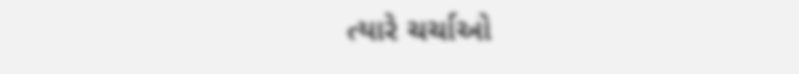ત્યારે ચર્ચાઓ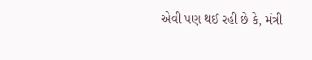એવી પણ થઈ રહી છે કે, મંત્રી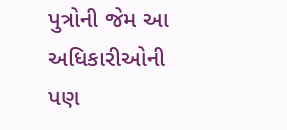પુત્રોની જેમ આ અધિકારીઓની પણ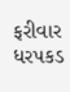ફરીવાર ધરપકડ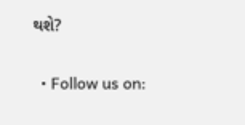થશે?

  • Follow us on: